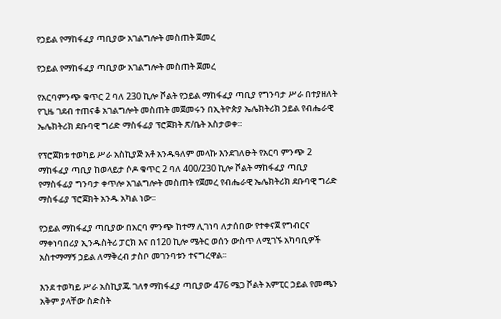የኃይል የማከፋፈያ ጣቢያው አገልግሎት መስጠት ጀመረ

የኃይል የማከፋፈያ ጣቢያው አገልግሎት መስጠት ጀመረ

የአርባምንጭ ቁጥር 2 ባለ 230 ኪሎ ቮልት የኃይል ማከፋፈያ ጣቢያ የግንባታ ሥራ በተያዘለት የጊዜ ገደብ ተጠናቆ አገልግሎት መስጠት መጀመሩን በኢትዮጵያ ኤሌክትሪክ ኃይል የብሔራዊ ኤሌክትሪክ ደቡባዊ ግሪድ ማስፋፊያ ፕሮጀክት ጽ/ቤት አስታወቀ።

የፕሮጀክቱ ተወካይ ሥራ አስኪያጅ አቶ አንዱዓለም መላኩ እንደገለፁት የአርባ ምንጭ 2 ማከፋፈያ ጣቢያ ከወላይታ ሶዶ ቁጥር 2 ባለ 400/230 ኪሎ ቮልት ማከፋፈያ ጣቢያ የማስፋፊያ ግንባታ ቀጥሎ አገልግሎት መስጠት የጀመረ የብሔራዊ ኤሌክትሪክ ደቡባዊ ግሪድ ማስፋፊያ ፕሮጀክት አንዱ አካል ነው፡፡

የኃይል ማከፋፈያ ጣቢያው በአርባ ምንጭ ከተማ ሊገነባ ለታሰበው የተቀናጀ የግብርና ማቀነባበሪያ ኢንዱስትሪ ፓርክ እና በ120 ኪሎ ሜትር ወሰን ውስጥ ለሚገኙ አካባቢዎች አስተማማኝ ኃይል ለማቅረብ ታስቦ መገንባቱን ተናግረዋል፡፡

እንደ ተወካይ ሥራ አስኪያጁ ገለፃ ማከፋፈያ ጣቢያው 476 ሜጋ ቮልት አምፒር ኃይል የመጫን አቅም ያላቸው ስድስት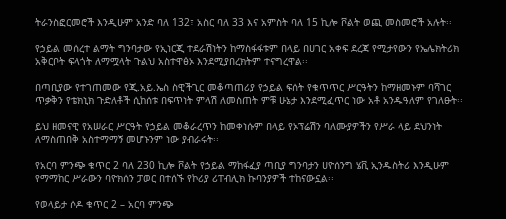ትራንስፎርመሮች እንዲሁም አንድ ባለ 132፣ አስር ባለ 33 እና አምስት ባለ 15 ኪሎ ቮልት ወጪ መስመሮች አሉት፡፡

የኃይል መሰረተ ልማት ግንባታው የኢነርጂ ተደራሽነትን ከማስፋፋቱም በላይ በሀገር አቀፍ ደረጃ የሚታየውን የኤሌክትሪክ አቅርቦት ፍላጎት ለማሟላት ጉልህ አስተዋፅኦ እንደሚያበረክትም ተናግረዋል፡፡

በጣቢያው የተገጠመው የጂ.አይ.ኤስ ስዊችጊር መቆጣጠሪያ የኃይል ፍሰት የቁጥጥር ሥርዓትን ከማዘመኑም ባሻገር ጥቃቅን የቴክኒክ ጉድለቶች ሲከሰቱ በፍጥነት ምላሽ ለመስጠት ምቹ ሁኔታ እንደሚፈጥር ነው አቶ አንዱዓለም የገለፁት፡፡

ይህ ዘመናዊ የአሠራር ሥርዓት የኃይል መቆራረጥን ከመቀነሱም በላይ የኦፕሬሽን ባለሙያዎችን የሥራ ላይ ደህንነት ለማስጠበቅ አስተማማኝ መሆኑንም ነው ያብራሩት፡፡

የአርባ ምንጭ ቁጥር 2 ባለ 230 ኪሎ ቮልት የኃይል ማከፋፈያ ጣቢያ ግንባታን ሀዮሰንግ ሄቪ ኢንዱስትሪ እንዲሁም የማማከር ሥራውን ባዮክሰን ፓወር በተሰኙ የኮሪያ ሪፐብሊክ ኩባንያዎች ተከናውኗል፡፡

የወላይታ ሶዶ ቁጥር 2 – አርባ ምንጭ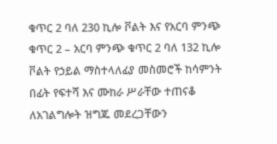ቁጥር 2 ባለ 230 ኪሎ ቮልት እና የአርባ ምንጭ ቁጥር 2 – አርባ ምንጭ ቁጥር 2 ባለ 132 ኪሎ ቮልት የኃይል ማስተላለፊያ መስመሮች ከሳምንት በፊት የፍተሻ እና ሙከራ ሥራቸው ተጠናቆ ለአገልግሎት ዝግጁ መደረጋቸውን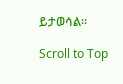ይታወሳል።

Scroll to Top